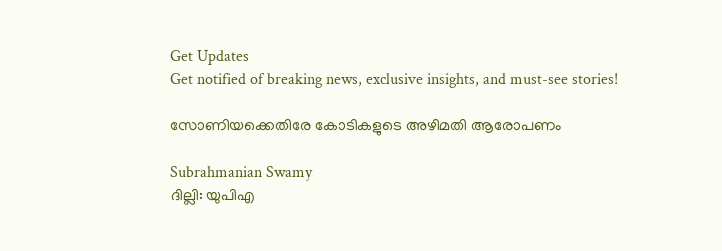Get Updates
Get notified of breaking news, exclusive insights, and must-see stories!

സോണിയക്കെതിരേ കോടികളുടെ അഴിമതി ആരോപണം

Subrahmanian Swamy
ദില്ലി: യുപിഎ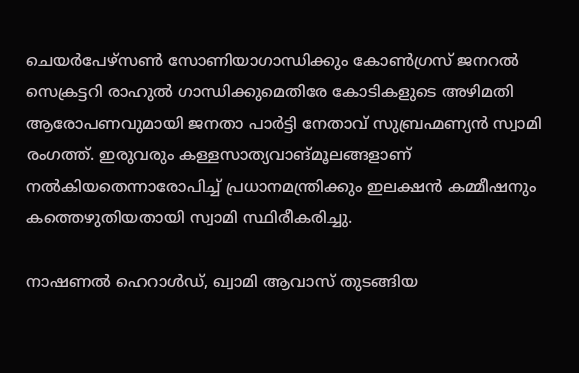ചെയര്‍പേഴ്‌സണ്‍ സോണിയാഗാന്ധിക്കും കോണ്‍ഗ്രസ് ജനറല്‍ സെക്രട്ടറി രാഹുല്‍ ഗാന്ധിക്കുമെതിരേ കോടികളുടെ അഴിമതി ആരോപണവുമായി ജനതാ പാര്‍ട്ടി നേതാവ് സുബ്രഹ്മണ്യന്‍ സ്വാമി രംഗത്ത്. ഇരുവരും കള്ളസാത്യവാങ്മൂലങ്ങളാണ് നല്‍കിയതെന്നാരോപിച്ച് പ്രധാനമന്ത്രിക്കും ഇലക്ഷന്‍ കമ്മീഷനും കത്തെഴുതിയതായി സ്വാമി സ്ഥിരീകരിച്ചു.

നാഷണല്‍ ഹെറാള്‍ഡ്, ഖ്വാമി ആവാസ് തുടങ്ങിയ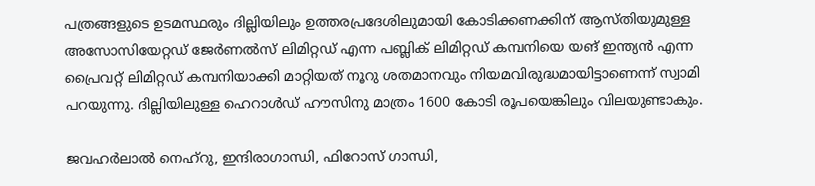പത്രങ്ങളുടെ ഉടമസ്ഥരും ദില്ലിയിലും ഉത്തരപ്രദേശിലുമായി കോടിക്കണക്കിന് ആസ്തിയുമുള്ള അസോസിയേറ്റഡ് ജേര്‍ണല്‍സ് ലിമിറ്റഡ് എന്ന പബ്ലിക് ലിമിറ്റഡ് കമ്പനിയെ യങ് ഇന്ത്യന്‍ എന്ന പ്രൈവറ്റ് ലിമിറ്റഡ് കമ്പനിയാക്കി മാറ്റിയത് നൂറു ശതമാനവും നിയമവിരുദ്ധമായിട്ടാണെന്ന് സ്വാമി പറയുന്നു. ദില്ലിയിലുള്ള ഹെറാള്‍ഡ് ഹൗസിനു മാത്രം 1600 കോടി രൂപയെങ്കിലും വിലയുണ്ടാകും.

ജവഹര്‍ലാല്‍ നെഹ്‌റു, ഇന്ദിരാഗാന്ധി, ഫിറോസ് ഗാന്ധി,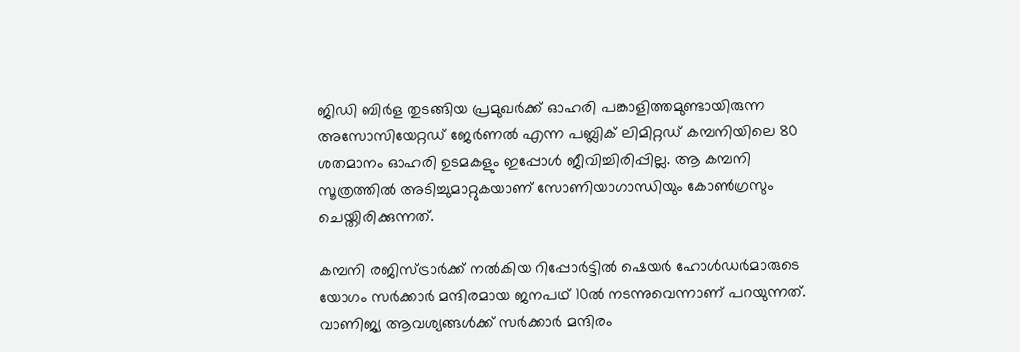ജിഡി ബിര്‍ള തുടങ്ങിയ പ്രമുഖര്‍ക്ക് ഓഹരി പങ്കാളിത്തമുണ്ടായിരുന്ന അസോസിയേറ്റഡ് ജേര്‍ണല്‍ എന്ന പബ്ലിക് ലിമിറ്റഡ് കമ്പനിയിലെ 80 ശതമാനം ഓഹരി ഉടമകളും ഇപ്പോള്‍ ജീവിച്ചിരിപ്പില്ല. ആ കമ്പനി സൂത്രത്തില്‍ അടിച്ചുമാറ്റുകയാണ് സോണിയാഗാന്ധിയും കോണ്‍ഗ്രസും ചെയ്തിരിക്കുന്നത്.

കമ്പനി രജിസ്ട്രാര്‍ക്ക് നല്‍കിയ റിപ്പോര്‍ട്ടില്‍ ഷെയര്‍ ഹോള്‍ഡര്‍മാരുടെ യോഗം സര്‍ക്കാര്‍ മന്ദിരമായ ജനപഥ് 10ല്‍ നടന്നുവെന്നാണ് പറയുന്നത്. വാണിജ്യ ആവശ്യങ്ങള്‍ക്ക് സര്‍ക്കാര്‍ മന്ദിരം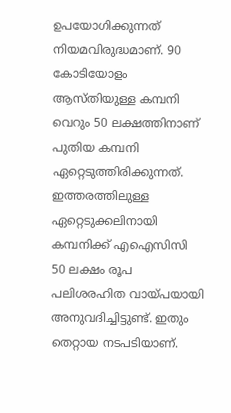ഉപയോഗിക്കുന്നത് നിയമവിരുദ്ധമാണ്. 90 കോടിയോളം ആസ്തിയുള്ള കമ്പനി വെറും 50 ലക്ഷത്തിനാണ് പുതിയ കമ്പനി ഏറ്റെടുത്തിരിക്കുന്നത്. ഇത്തരത്തിലുള്ള ഏറ്റെടുക്കലിനായി കമ്പനിക്ക് എഐസിസി 50 ലക്ഷം രൂപ പലിശരഹിത വായ്പയായി അനുവദിച്ചിട്ടുണ്ട്. ഇതും തെറ്റായ നടപടിയാണ്.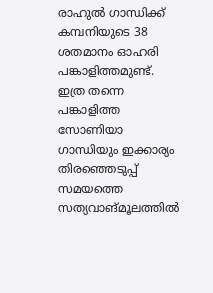രാഹുല്‍ ഗാന്ധിക്ക് കമ്പനിയുടെ 38 ശതമാനം ഓഹരി പങ്കാളിത്തമുണ്ട്. ഇത്ര തന്നെ പങ്കാളിത്ത സോണിയാ ഗാന്ധിയും ഇക്കാര്യം തിരഞ്ഞെടുപ്പ് സമയത്തെ സത്യവാങ്മൂലത്തില്‍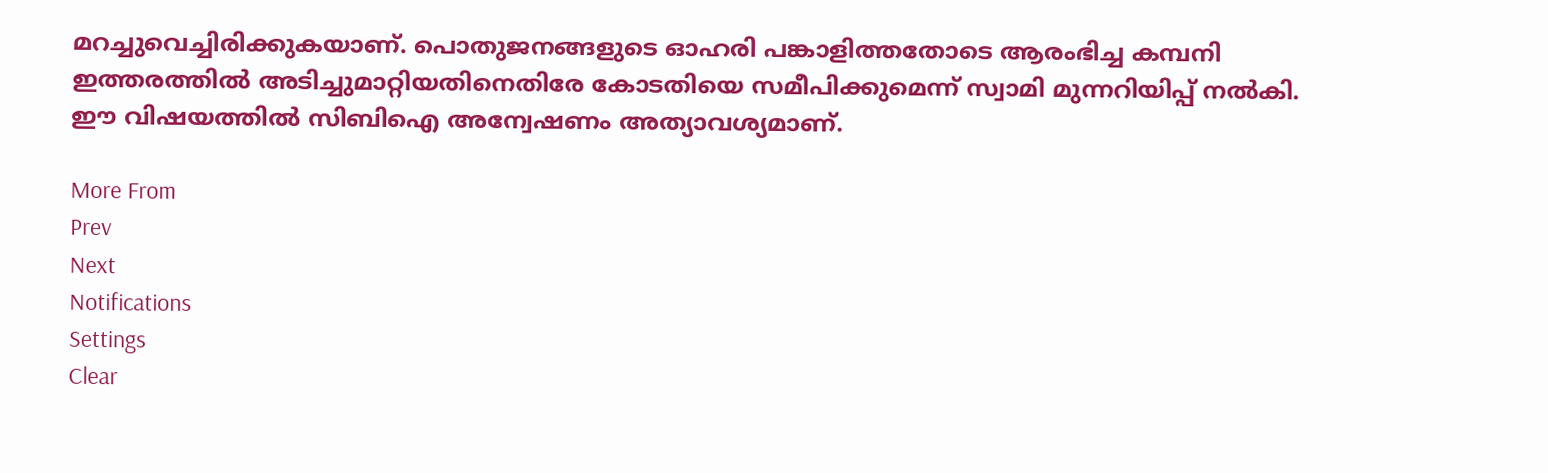മറച്ചുവെച്ചിരിക്കുകയാണ്. പൊതുജനങ്ങളുടെ ഓഹരി പങ്കാളിത്തതോടെ ആരംഭിച്ച കമ്പനി ഇത്തരത്തില്‍ അടിച്ചുമാറ്റിയതിനെതിരേ കോടതിയെ സമീപിക്കുമെന്ന് സ്വാമി മുന്നറിയിപ്പ് നല്‍കി. ഈ വിഷയത്തില്‍ സിബിഐ അന്വേഷണം അത്യാവശ്യമാണ്.

More From
Prev
Next
Notifications
Settings
Clear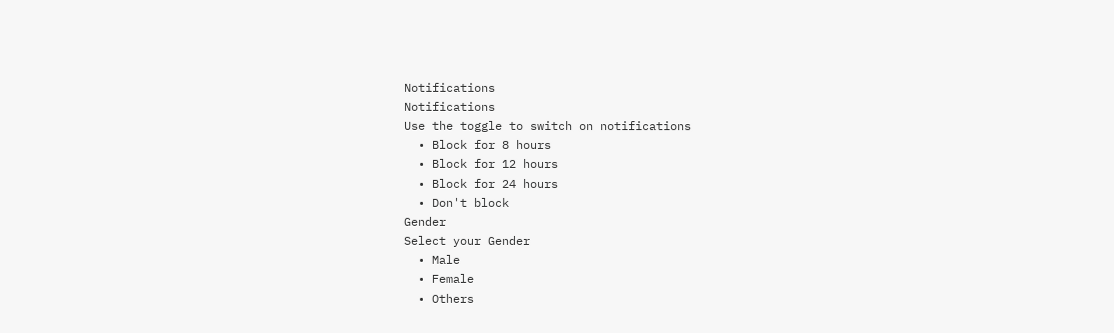Notifications
Notifications
Use the toggle to switch on notifications
  • Block for 8 hours
  • Block for 12 hours
  • Block for 24 hours
  • Don't block
Gender
Select your Gender
  • Male
  • Female
  • Others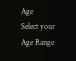Age
Select your Age Range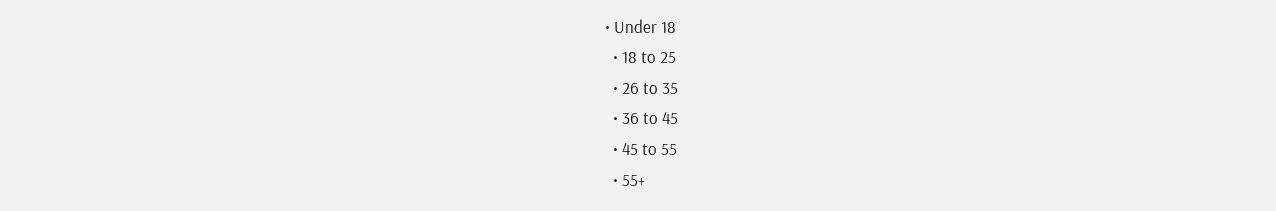• Under 18
  • 18 to 25
  • 26 to 35
  • 36 to 45
  • 45 to 55
  • 55+